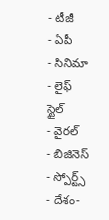- టీజీ
- ఏపీ
- సినిమా
- లైఫ్ స్టైల్
- వైరల్
- బిజినెస్
- స్పోర్ట్స్
- దేశం-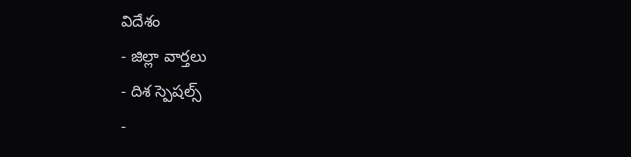విదేశం
- జిల్లా వార్తలు
- దిశ స్పెషల్స్
-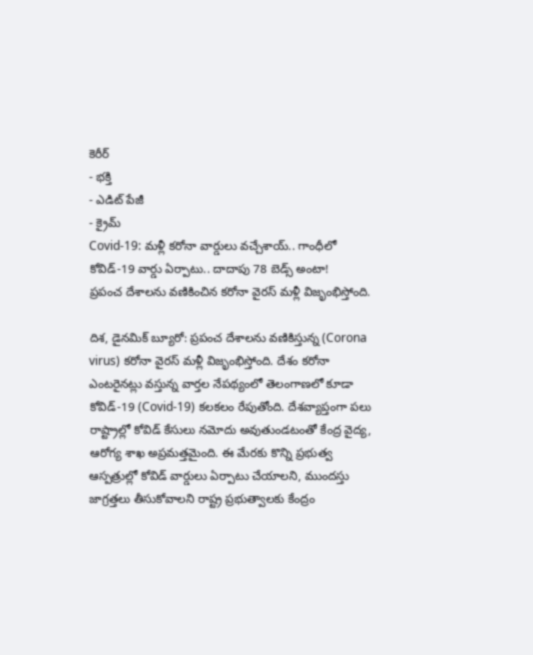కెరీర్
- భక్తి
- ఎడిట్ పేజీ
- క్రైమ్
Covid-19: మళ్లీ కరోనా వార్డులు వచ్చేశాయ్.. గాంధీలో కోవిడ్-19 వార్డు ఏర్పాటు.. దాదాపు 78 బెడ్స్ అంటా!
ప్రపంచ దేశాలను వణికించిన కరోనా వైరస్ మళ్లీ విజృంభిస్తోంది.

దిశ, డైనమిక్ బ్యూరో: ప్రపంచ దేశాలను వణికిస్తున్న (Corona virus) కరోనా వైరస్ మళ్లీ విజృంభిస్తోంది. దేశం కరోనా ఎంటరైనట్లు వస్తున్న వార్తల నేపథ్యంలో తెలంగాణలో కూడా కోవిడ్-19 (Covid-19) కలకలం రేపుతోంది. దేశవ్యాప్తంగా పలు రాష్ట్రాల్లో కోవిడ్ కేసులు నమోదు అవుతుండటంతో కేంద్ర వైద్య, ఆరోగ్య శాఖ అప్రమత్తమైంది. ఈ మేరకు కొన్ని ప్రభుత్వ ఆస్పత్రుల్లో కోవిడ్ వార్డులు ఏర్పాటు చేయాలని, ముందస్తు జాగ్రత్తలు తీసుకోవాలని రాష్ట్ర ప్రభుత్వాలకు కేంద్రం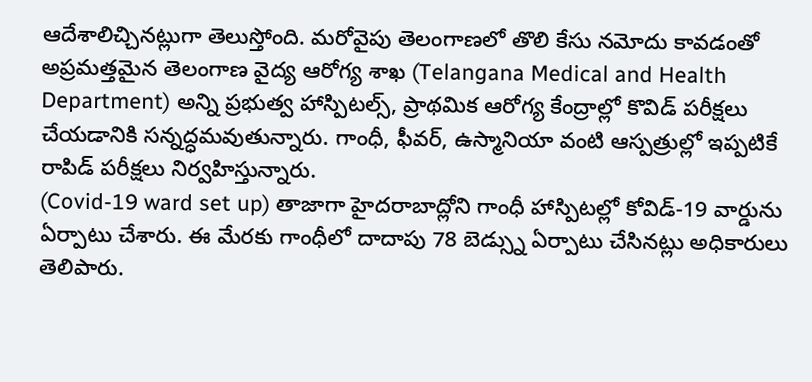ఆదేశాలిచ్చినట్లుగా తెలుస్తోంది. మరోవైపు తెలంగాణలో తొలి కేసు నమోదు కావడంతో అప్రమత్తమైన తెలంగాణ వైద్య ఆరోగ్య శాఖ (Telangana Medical and Health Department) అన్ని ప్రభుత్వ హాస్పిటల్స్, ప్రాథమిక ఆరోగ్య కేంద్రాల్లో కొవిడ్ పరీక్షలు చేయడానికి సన్నద్ధమవుతున్నారు. గాంధీ, ఫీవర్, ఉస్మానియా వంటి ఆస్పత్రుల్లో ఇప్పటికే రాపిడ్ పరీక్షలు నిర్వహిస్తున్నారు.
(Covid-19 ward set up) తాజాగా హైదరాబాద్లోని గాంధీ హాస్పిటల్లో కోవిడ్-19 వార్డును ఏర్పాటు చేశారు. ఈ మేరకు గాంధీలో దాదాపు 78 బెడ్స్ను ఏర్పాటు చేసినట్లు అధికారులు తెలిపారు.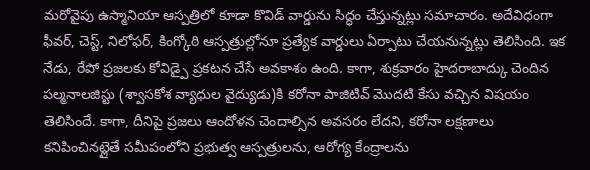మరోవైపు ఉస్మానియా ఆస్పత్రిలో కూడా కొవిడ్ వార్డును సిద్ధం చేస్తున్నట్లు సమాచారం. అదేవిధంగా ఫీవర్, చెస్ట్, నిలోఫర్, కింగ్కోఠి ఆస్పత్రుల్లోనూ ప్రత్యేక వార్డులు ఏర్పాటు చేయనున్నట్లు తెలిసింది. ఇక నేడు, రేపో ప్రజలకు కోవిడ్పై ప్రకటన చేసే అవకాశం ఉంది. కాగా, శుక్రవారం హైదరాబాద్కు చెందిన పల్మనాలజిస్టు (శ్వాసకోశ వ్యాధుల వైద్యుడు)కి కరోనా పాజిటివ్ మొదటి కేసు వచ్చిన విషయం తెలిసిందే. కాగా, దీనిపై ప్రజలు ఆందోళన చెందాల్సిన అవసరం లేదని, కరోనా లక్షణాలు కనిపించినట్లైతే సమీపంలోని ప్రభుత్వ ఆస్పత్రులను, ఆరోగ్య కేంద్రాలను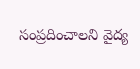సంప్రదించాలని వైద్య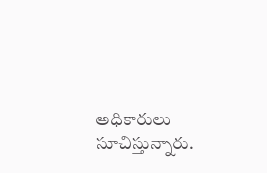అధికారులు సూచిస్తున్నారు.